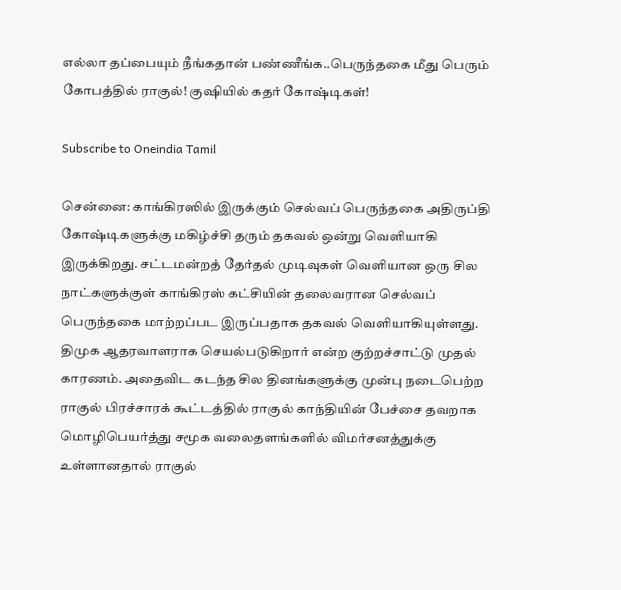எல்லா தப்பையும் நீங்கதான் பண்ணீங்க..பெருந்தகை மீது பெரும் கோபத்தில் ராகுல்! குஷியில் கதர் கோஷ்டிகள்!

Subscribe to Oneindia Tamil

சென்னை: காங்கிரஸில் இருக்கும் செல்வப் பெருந்தகை அதிருப்தி கோஷ்டிகளுக்கு மகிழ்ச்சி தரும் தகவல் ஒன்று வெளியாகி இருக்கிறது. சட்டமன்றத் தேர்தல் முடிவுகள் வெளியான ஒரு சில நாட்களுக்குள் காங்கிரஸ் கட்சியின் தலைவரான செல்வப் பெருந்தகை மாற்றப்பட இருப்பதாக தகவல் வெளியாகியுள்ளது. திமுக ஆதரவாளராக செயல்படுகிறார் என்ற குற்றச்சாட்டு முதல் காரணம். அதைவிட கடந்த சில தினங்களுக்கு முன்பு நடைபெற்ற ராகுல் பிரச்சாரக் கூட்டத்தில் ராகுல் காந்தியின் பேச்சை தவறாக மொழிபெயர்த்து சமூக வலைதளங்களில் விமர்சனத்துக்கு உள்ளானதால் ராகுல்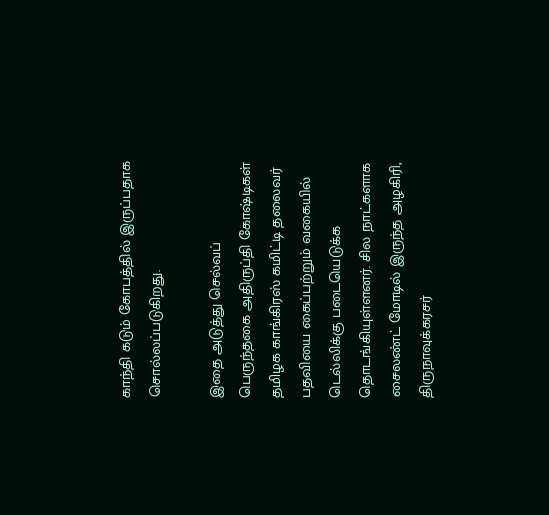காந்தி கடும் கோபத்தில் இருப்பதாக சொல்லப்படுகிறது.

இதை அடுத்து செல்வப் பெருந்தகை அதிருப்தி கோஷ்டிகள் தமிழக காங்கிரஸ் கமிட்டி தலைவர் பதவியை கைப்பற்றும் வகையில் டெல்லிக்கு படையெடுக்க தொடங்கியுள்ளனர். சில நாட்களாக சைலண்ட் மோடில் இருந்த அழகிரி, திருநாவுக்கரசர்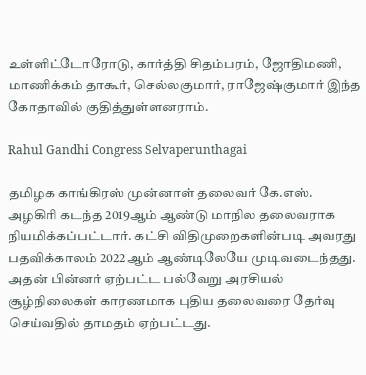உள்ளிட்டோரோடு, கார்த்தி சிதம்பரம், ஜோதிமணி, மாணிக்கம் தாகூர், செல்லகுமார், ராஜேஷ்குமார் இந்த கோதாவில் குதித்துள்ளனராம்.

Rahul Gandhi Congress Selvaperunthagai

தமிழக காங்கிரஸ் முன்னாள் தலைவர் கே.எஸ். அழகிரி கடந்த 2019ஆம் ஆண்டு மாநில தலைவராக நியமிக்கப்பட்டார். கட்சி விதிமுறைகளின்படி அவரது பதவிக்காலம் 2022ஆம் ஆண்டிலேயே முடிவடைந்தது. அதன் பின்னர் ஏற்பட்ட பல்வேறு அரசியல் சூழ்நிலைகள் காரணமாக புதிய தலைவரை தேர்வு செய்வதில் தாமதம் ஏற்பட்டது.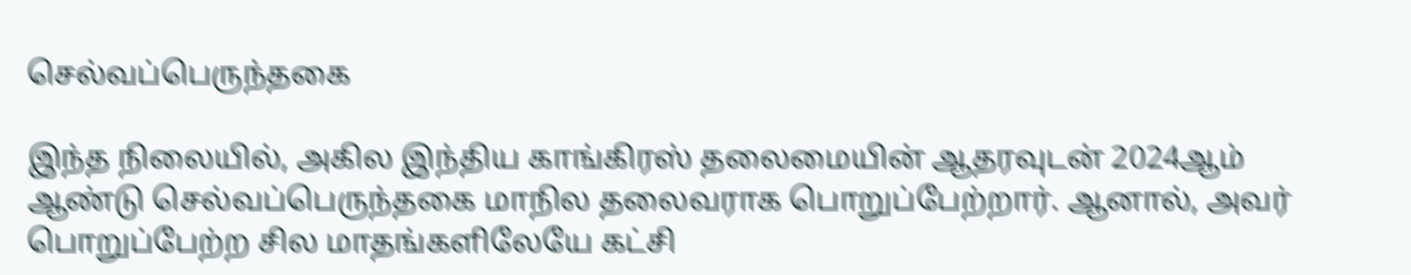செல்வப்பெருந்தகை

இந்த நிலையில், அகில இந்திய காங்கிரஸ் தலைமையின் ஆதரவுடன் 2024ஆம் ஆண்டு செல்வப்பெருந்தகை மாநில தலைவராக பொறுப்பேற்றார். ஆனால், அவர் பொறுப்பேற்ற சில மாதங்களிலேயே கட்சி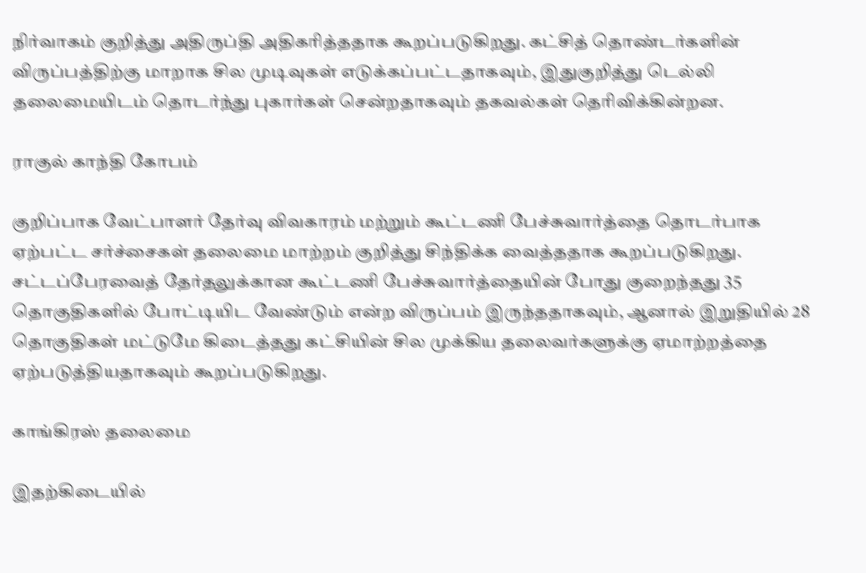நிர்வாகம் குறித்து அதிருப்தி அதிகரித்ததாக கூறப்படுகிறது. கட்சித் தொண்டர்களின் விருப்பத்திற்கு மாறாக சில முடிவுகள் எடுக்கப்பட்டதாகவும், இதுகுறித்து டெல்லி தலைமையிடம் தொடர்ந்து புகார்கள் சென்றதாகவும் தகவல்கள் தெரிவிக்கின்றன.

ராகுல் காந்தி கோபம்

குறிப்பாக வேட்பாளர் தேர்வு விவகாரம் மற்றும் கூட்டணி பேச்சுவார்த்தை தொடர்பாக ஏற்பட்ட சர்ச்சைகள் தலைமை மாற்றம் குறித்து சிந்திக்க வைத்ததாக கூறப்படுகிறது. சட்டப்பேரவைத் தேர்தலுக்கான கூட்டணி பேச்சுவார்த்தையின் போது குறைந்தது 35 தொகுதிகளில் போட்டியிட வேண்டும் என்ற விருப்பம் இருந்ததாகவும், ஆனால் இறுதியில் 28 தொகுதிகள் மட்டுமே கிடைத்தது கட்சியின் சில முக்கிய தலைவர்களுக்கு ஏமாற்றத்தை ஏற்படுத்தியதாகவும் கூறப்படுகிறது.

காங்கிரஸ் தலைமை

இதற்கிடையில்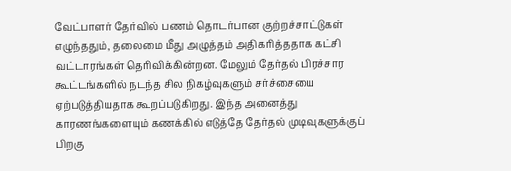வேட்பாளர் தேர்வில் பணம் தொடர்பான குற்றச்சாட்டுகள் எழுந்ததும், தலைமை மீது அழுத்தம் அதிகரித்ததாக கட்சி வட்டாரங்கள் தெரிவிக்கின்றன. மேலும் தேர்தல் பிரச்சார கூட்டங்களில் நடந்த சில நிகழ்வுகளும் சர்ச்சையை ஏற்படுத்தியதாக கூறப்படுகிறது. இந்த அனைத்து காரணங்களையும் கணக்கில் எடுத்தே தேர்தல் முடிவுகளுக்குப் பிறகு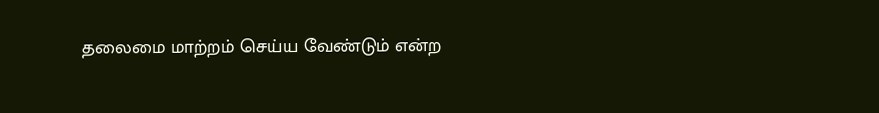தலைமை மாற்றம் செய்ய வேண்டும் என்ற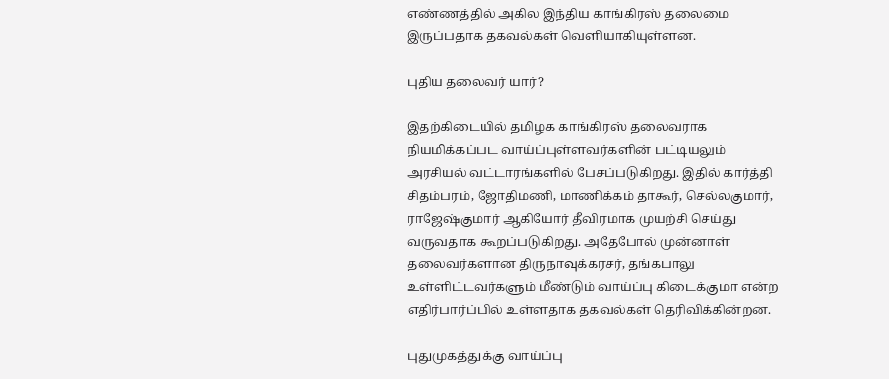எண்ணத்தில் அகில இந்திய காங்கிரஸ் தலைமை இருப்பதாக தகவல்கள் வெளியாகியுள்ளன.

புதிய தலைவர் யார்?

இதற்கிடையில் தமிழக காங்கிரஸ் தலைவராக நியமிக்கப்பட வாய்ப்புள்ளவர்களின் பட்டியலும் அரசியல் வட்டாரங்களில் பேசப்படுகிறது. இதில் கார்த்தி சிதம்பரம், ஜோதிமணி, மாணிக்கம் தாகூர், செல்லகுமார், ராஜேஷ்குமார் ஆகியோர் தீவிரமாக முயற்சி செய்து வருவதாக கூறப்படுகிறது. அதேபோல் முன்னாள் தலைவர்களான திருநாவுக்கரசர், தங்கபாலு உள்ளிட்டவர்களும் மீண்டும் வாய்ப்பு கிடைக்குமா என்ற எதிர்பார்ப்பில் உள்ளதாக தகவல்கள் தெரிவிக்கின்றன.

புதுமுகத்துக்கு வாய்ப்பு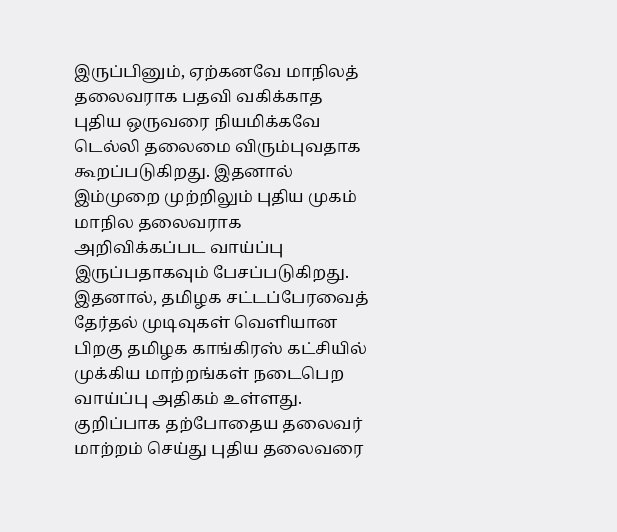இருப்பினும், ஏற்கனவே மாநிலத் தலைவராக பதவி வகிக்காத புதிய ஒருவரை நியமிக்கவே டெல்லி தலைமை விரும்புவதாக கூறப்படுகிறது. இதனால் இம்முறை முற்றிலும் புதிய முகம் மாநில தலைவராக அறிவிக்கப்பட வாய்ப்பு இருப்பதாகவும் பேசப்படுகிறது. இதனால், தமிழக சட்டப்பேரவைத் தேர்தல் முடிவுகள் வெளியான பிறகு தமிழக காங்கிரஸ் கட்சியில் முக்கிய மாற்றங்கள் நடைபெற வாய்ப்பு அதிகம் உள்ளது. குறிப்பாக தற்போதைய தலைவர் மாற்றம் செய்து புதிய தலைவரை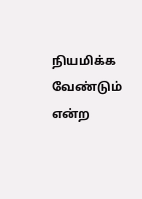நியமிக்க வேண்டும் என்ற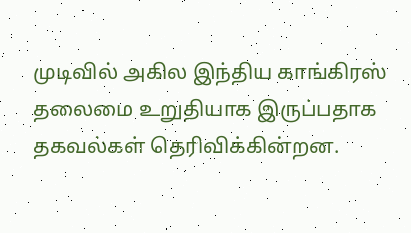முடிவில் அகில இந்திய காங்கிரஸ் தலைமை உறுதியாக இருப்பதாக தகவல்கள் தெரிவிக்கின்றன.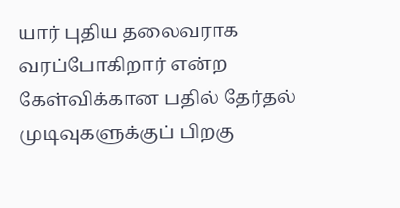யார் புதிய தலைவராக வரப்போகிறார் என்ற கேள்விக்கான பதில் தேர்தல் முடிவுகளுக்குப் பிறகு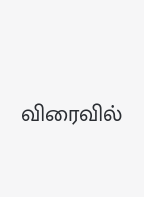விரைவில்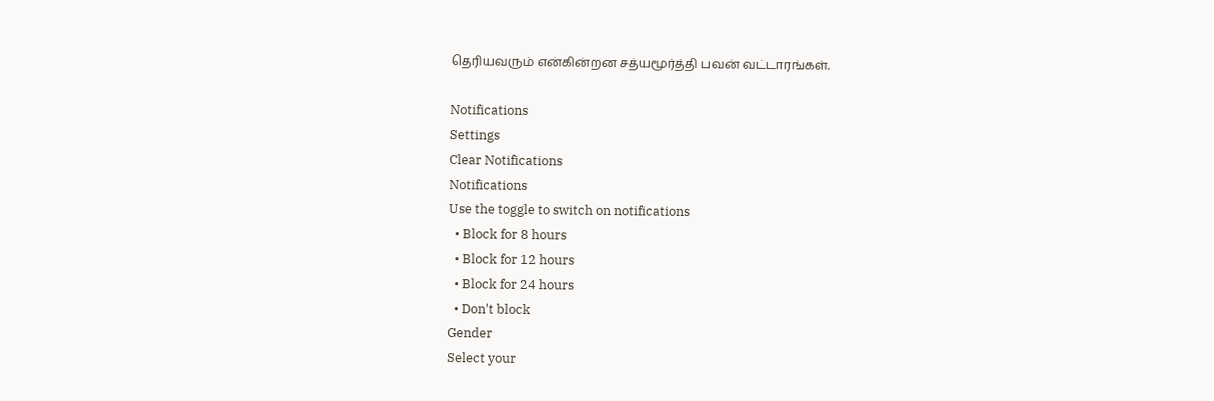தெரியவரும் என்கின்றன சத்யமூர்த்தி பவன் வட்டாரங்கள்.

Notifications
Settings
Clear Notifications
Notifications
Use the toggle to switch on notifications
  • Block for 8 hours
  • Block for 12 hours
  • Block for 24 hours
  • Don't block
Gender
Select your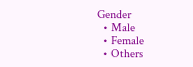Gender
  • Male
  • Female
  • Others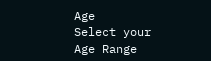Age
Select your Age Range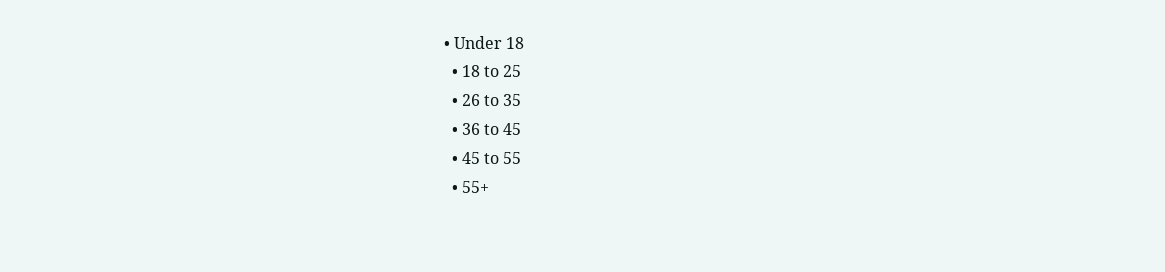• Under 18
  • 18 to 25
  • 26 to 35
  • 36 to 45
  • 45 to 55
  • 55+